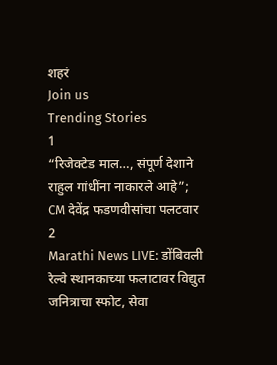शहरं
Join us
Trending Stories
1
“रिजेक्टेड माल…, संपूर्ण देशाने राहुल गांधींना नाकारले आहे”; CM देवेंद्र फडणवीसांचा पलटवार
2
Marathi News LIVE: डोंबिवली रेल्वे स्थानकाच्या फलाटावर विद्युत जनित्राचा स्फोट, सेवा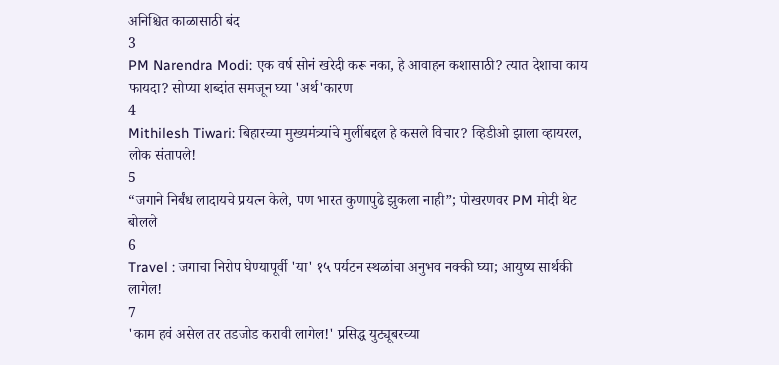अनिश्चित काळासाठी बंद
3
PM Narendra Modi: एक वर्ष सोनं खरेदी करू नका, हे आवाहन कशासाठी? त्यात देशाचा काय फायदा? सोप्या शब्दांत समजून घ्या 'अर्थ'कारण
4
Mithilesh Tiwari: बिहारच्या मुख्यमंत्र्यांचे मुलींबद्दल हे कसले विचार? व्हिडीओ झाला व्हायरल, लोक संतापले!
5
“जगाने निर्बंध लादायचे प्रयत्न केले, पण भारत कुणापुढे झुकला नाही”; पोखरणवर PM मोदी थेट बोलले
6
Travel : जगाचा निरोप घेण्यापूर्वी 'या' १५ पर्यटन स्थळांचा अनुभव नक्की घ्या; आयुष्य सार्थकी लागेल!
7
'काम हवं असेल तर तडजोड करावी लागेल!' प्रसिद्ध युट्यूबरच्या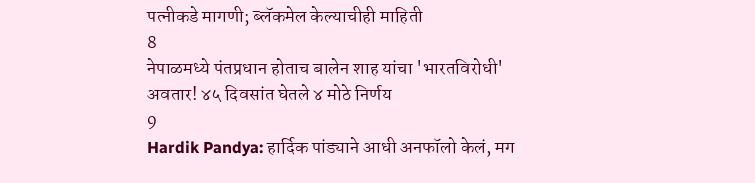पत्नीकडे मागणी; ब्लॅकमेल केल्याचीही माहिती
8
नेपाळमध्ये पंतप्रधान होताच बालेन शाह यांचा 'भारतविरोधी' अवतार! ४५ दिवसांत घेतले ४ मोठे निर्णय
9
Hardik Pandya: हार्दिक पांड्याने आधी अनफॉलो केलं, मग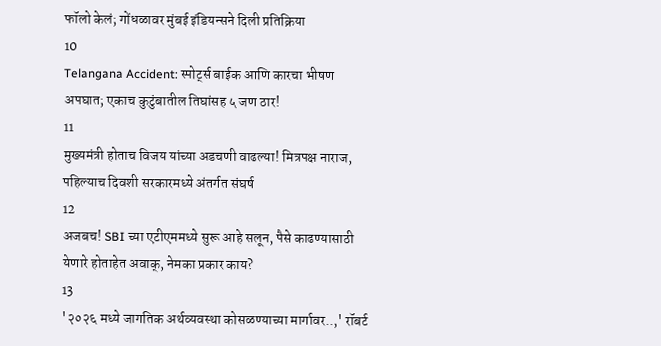फॉलो केलं; गोंधळावर मुंबई इंडियन्सने दिली प्रतिक्रिया
10
Telangana Accident: स्पोर्ट्स बाईक आणि कारचा भीषण अपघात; एकाच कुटुंबातील तिघांसह ५ जण ठार!
11
मुख्यमंत्री होताच विजय यांच्या अडचणी वाढल्या! मित्रपक्ष नाराज, पहिल्याच दिवशी सरकारमध्ये अंतर्गत संघर्ष
12
अजबच! SBI च्या एटीएममध्ये सुरू आहे सलून, पैसे काढण्यासाठी येणारे होताहेत अवाक्, नेमका प्रकार काय?
13
'२०२६ मध्ये जागतिक अर्थव्यवस्था कोसळण्याच्या मार्गावर..,' रॉबर्ट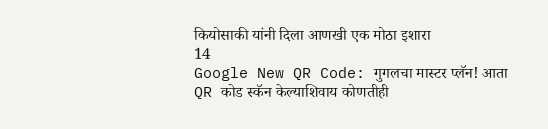कियोसाकी यांनी दिला आणखी एक मोठा इशारा
14
Google New QR Code: गुगलचा मास्टर प्लॅन! आता QR कोड स्कॅन केल्याशिवाय कोणतीही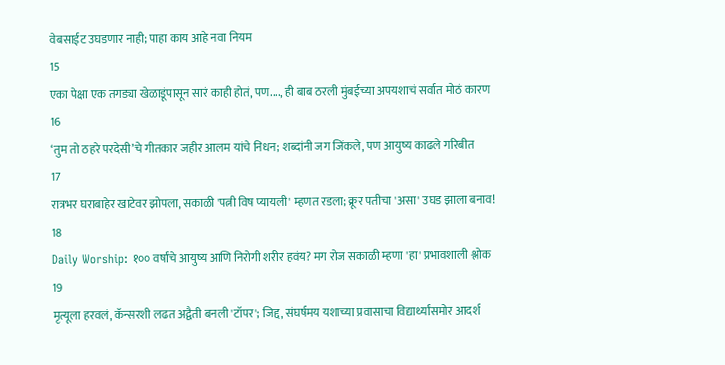वेबसाईट उघडणार नाही; पाहा काय आहे नवा नियम
15
एका पेक्षा एक तगड्या खेळाडूंपासून सारं काही होतं, पण...., ही बाब ठरली मुंबईच्या अपयशाचं सर्वात मोठं कारण
16
‘तुम तो ठहरे परदेसी’चे गीतकार जहीर आलम यांचे निधन; शब्दांनी जग जिंकले, पण आयुष्य काढले गरिबीत
17
रात्रभर घराबाहेर खाटेवर झोपला, सकाळी 'पत्नी विष प्यायली' म्हणत रडला; क्रूर पतीचा 'असा' उघड झाला बनाव!
18
Daily Worship: १०० वर्षांचे आयुष्य आणि निरोगी शरीर हवंय? मग रोज सकाळी म्हणा 'हा' प्रभावशाली श्लोक
19
मृत्यूला हरवलं, कॅन्सरशी लढत अद्वैती बनली 'टॉपर'; जिद्द, संघर्षमय यशाच्या प्रवासाचा विद्यार्थ्यांसमोर आदर्श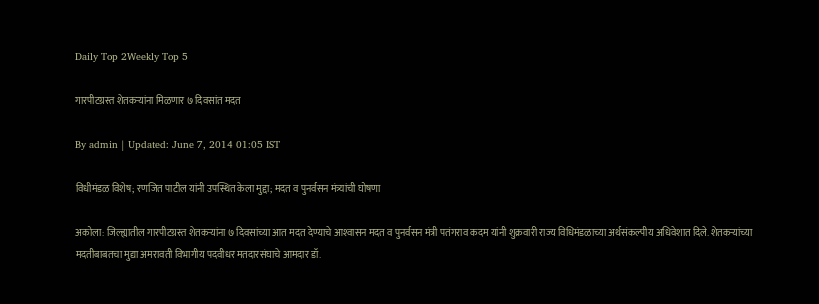Daily Top 2Weekly Top 5

गारपीटग्रस्त शेतकर्‍यांना मिळणार ७ दिवसांत मदत

By admin | Updated: June 7, 2014 01:05 IST

विधीमंडळ विशेष; रणजित पाटील यांनी उपस्थित केला मुद्दा; मदत व पुनर्वसन मंत्र्यांची घोषणा

अकोला: जिल्ह्यातील गारपीटग्रस्त शेतकर्‍यांना ७ दिवसांच्या आत मदत देण्याचे आश्‍वासन मदत व पुनर्वसन मंत्री पतंगराव कदम यांनी शुक्रवारी राज्य विधिमंडळाच्या अर्थसंकल्पीय अधिवेशात दिले. शेतकर्‍यांच्या मदतीबाबतचा मुद्या अमरावती विभागीय पदवीधर मतदारसंघाचे आमदार डॉ.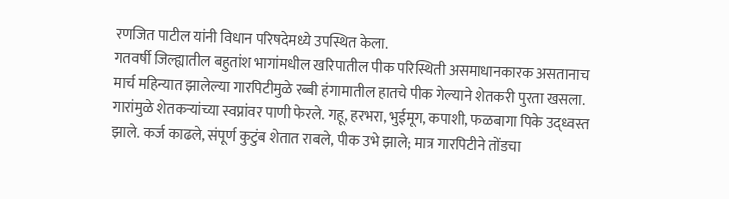रणजित पाटील यांनी विधान परिषदेमध्ये उपस्थित केला.
गतवर्षी जिल्ह्यातील बहुतांश भागांमधील खरिपातील पीक परिस्थिती असमाधानकारक असतानाच मार्च महिन्यात झालेल्या गारपिटीमुळे रब्बी हंगामातील हातचे पीक गेल्याने शेतकरी पुरता खसला. गारांमुळे शेतकर्‍यांच्या स्वप्नांवर पाणी फेरले. गहू, हरभरा, भुईमूग, कपाशी, फळबागा पिके उद्ध्वस्त झाले. कर्ज काढले, संपूर्ण कुटुंब शेतात राबले, पीक उभे झाले; मात्र गारपिटीने तोंडचा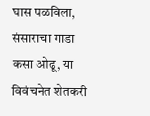घास पळविला, संसाराचा गाडा कसा ओढू, या विवंचनेत शेतकरी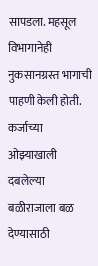सापडला. महसूल विभागानेही नुकसानग्रस्त भागाची पाहणी केली होती. कर्जाच्या ओझ्याखाली दबलेल्या बळीराजाला बळ देण्यासाठी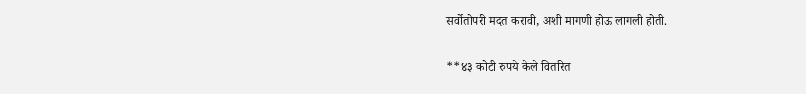सर्वोतोपरी मदत करावी, अशी मागणी होऊ लागली होती.

**४३ कोटी रुपये केले वितरित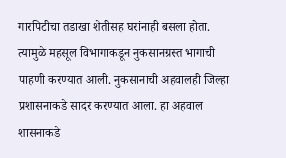गारपिटीचा तडाखा शेतीसह घरांनाही बसला होता. त्यामुळे महसूल विभागाकडून नुकसानग्रस्त भागाची पाहणी करण्यात आली. नुकसानाची अहवालही जिल्हा प्रशासनाकडे सादर करण्यात आला. हा अहवाल शासनाकडे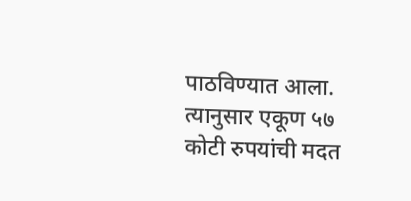पाठविण्यात आला. त्यानुसार एकूण ५७ कोटी रुपयांची मदत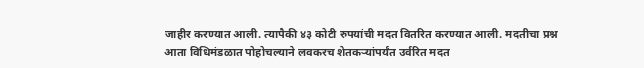जाहीर करण्यात आली. त्यापैकी ४३ कोटी रुपयांची मदत वितरित करण्यात आली. मदतीचा प्रश्न आता विधिमंडळात पोहोचल्याने लवकरच शेतकर्‍यांपर्यंत उर्वरित मदत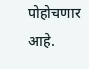पोहोचणार आहे.